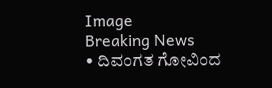Image
Breaking News
• ದಿವಂಗತ ಗೋವಿಂದ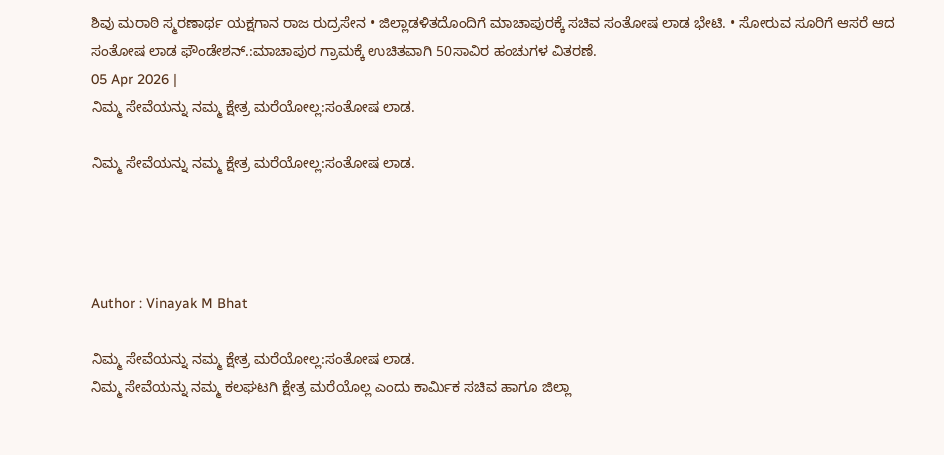ಶಿವು ಮರಾಠಿ ಸ್ಮರಣಾರ್ಥ ಯಕ್ಷಗಾನ ರಾಜ ರುದ್ರಸೇನ • ಜಿಲ್ಲಾಡಳಿತದೊಂದಿಗೆ ಮಾಚಾಪುರಕ್ಕೆ ಸಚಿವ ಸಂತೋಷ ಲಾಡ ಭೇಟಿ. • ಸೋರುವ ಸೂರಿಗೆ ಆಸರೆ ಆದ ಸಂತೋಷ ಲಾಡ ಫೌಂಡೇಶನ್.:ಮಾಚಾಪುರ ಗ್ರಾಮಕ್ಕೆ ಉಚಿತವಾಗಿ 50ಸಾವಿರ ಹಂಚುಗಳ ವಿತರಣೆ.
05 Apr 2026 |
ನಿಮ್ಮ ಸೇವೆಯನ್ನು ನಮ್ಮ ಕ್ಷೇತ್ರ ಮರೆಯೋಲ್ಲ:ಸಂತೋಷ ಲಾಡ.

ನಿಮ್ಮ ಸೇವೆಯನ್ನು ನಮ್ಮ ಕ್ಷೇತ್ರ ಮರೆಯೋಲ್ಲ:ಸಂತೋಷ ಲಾಡ.




Author : Vinayak M Bhat

ನಿಮ್ಮ ಸೇವೆಯನ್ನು ನಮ್ಮ ಕ್ಷೇತ್ರ ಮರೆಯೋಲ್ಲ:ಸಂತೋಷ ಲಾಡ.
ನಿಮ್ಮ ಸೇವೆಯನ್ನು ನಮ್ಮ ಕಲಘಟಗಿ ಕ್ಷೇತ್ರ ಮರೆಯೊಲ್ಲ ಎಂದು ಕಾರ್ಮಿಕ ಸಚಿವ ಹಾಗೂ ಜಿಲ್ಲಾ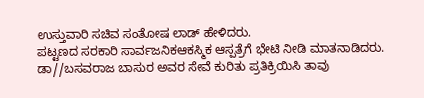ಉಸ್ತುವಾರಿ ಸಚಿವ ಸಂತೋಷ ಲಾಡ್ ಹೇಳಿದರು.
ಪಟ್ಟಣದ ಸರಕಾರಿ ಸಾರ್ವಜನಿಕಆಕಸ್ಮಿಕ ಆಸ್ಪತ್ರೆಗೆ ಭೇಟಿ ನೀಡಿ ಮಾತನಾಡಿದರು. ಡಾ//ಬಸವರಾಜ ಬಾಸುರ ಅವರ ಸೇವೆ ಕುರಿತು ಪ್ರತಿಕ್ರಿಯಿಸಿ ತಾವು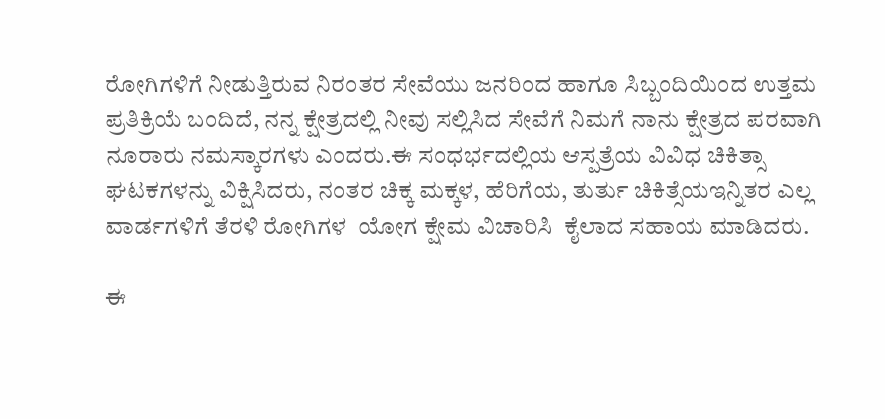ರೋಗಿಗಳಿಗೆ ನೀಡುತ್ತಿರುವ ನಿರಂತರ ಸೇವೆಯು ಜನರಿಂದ ಹಾಗೂ ಸಿಬ್ಬಂದಿಯಿಂದ ಉತ್ತಮ ಪ್ರತಿಕ್ರಿಯೆ ಬಂದಿದೆ, ನನ್ನ ಕ್ಷೇತ್ರದಲ್ಲಿ ನೀವು ಸಲ್ಲಿಸಿದ ಸೇವೆಗೆ ನಿಮಗೆ ನಾನು ಕ್ಷೇತ್ರದ ಪರವಾಗಿ ನೂರಾರು ನಮಸ್ಕಾರಗಳು ಎಂದರು.ಈ ಸಂಧರ್ಭದಲ್ಲಿಯ ಆಸ್ಪತ್ರೆಯ ವಿವಿಧ ಚಿಕಿತ್ಸಾ ಘಟಕಗಳನ್ನು ವಿಕ್ಷಿಸಿದರು, ನಂತರ ಚಿಕ್ಕ ಮಕ್ಕಳ, ಹೆರಿಗೆಯ, ತುರ್ತು ಚಿಕಿತ್ಸೆಯಇನ್ನಿತರ ಎಲ್ಲ ವಾರ್ಡಗಳಿಗೆ ತೆರಳಿ ರೋಗಿಗಳ  ಯೋಗ ಕ್ಷೇಮ ವಿಚಾರಿಸಿ  ಕೈಲಾದ ಸಹಾಯ ಮಾಡಿದರು.

ಈ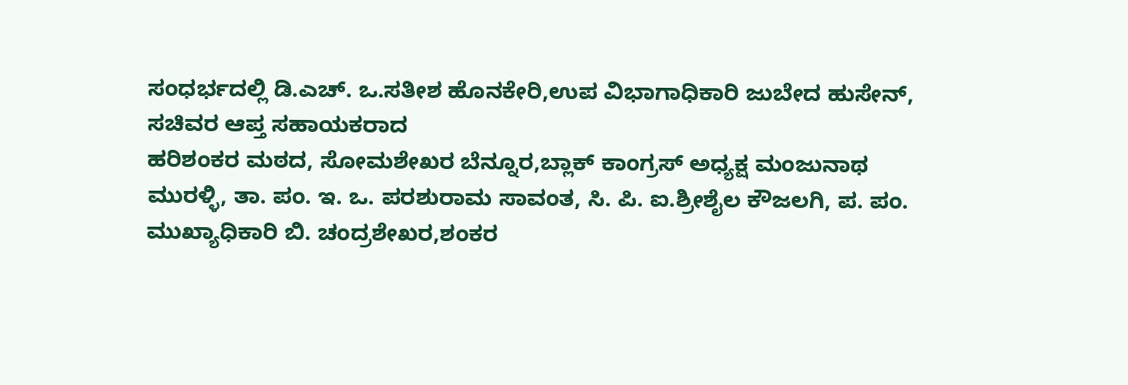ಸಂಧರ್ಭದಲ್ಲಿ ಡಿ.ಎಚ್. ಒ.ಸತೀಶ ಹೊನಕೇರಿ,ಉಪ ವಿಭಾಗಾಧಿಕಾರಿ ಜುಬೇದ ಹುಸೇನ್, ಸಚಿವರ ಆಪ್ತ ಸಹಾಯಕರಾದ
ಹರಿಶಂಕರ ಮಠದ, ಸೋಮಶೇಖರ ಬೆನ್ನೂರ,ಬ್ಲಾಕ್ ಕಾಂಗ್ರಸ್ ಅಧ್ಯಕ್ಷ ಮಂಜುನಾಥ ಮುರಳ್ಳಿ, ತಾ. ಪಂ. ಇ. ಒ. ಪರಶುರಾಮ ಸಾವಂತ, ಸಿ. ಪಿ. ಐ.ಶ್ರೀಶೈಲ ಕೌಜಲಗಿ, ಪ. ಪಂ. ಮುಖ್ಯಾಧಿಕಾರಿ ಬಿ. ಚಂದ್ರಶೇಖರ,ಶಂಕರ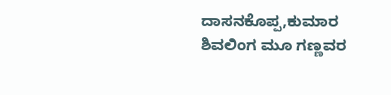ದಾಸನಕೊಪ್ಪ,ಕುಮಾರ ಶಿವಲಿಂಗ ಮೂ ಗಣ್ಣವರ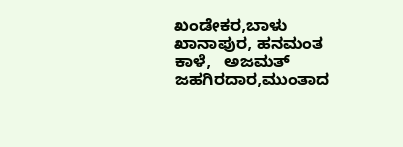ಖಂಡೇಕರ,ಬಾಳು ಖಾನಾಪುರ, ಹನಮಂತ ಕಾಳೆ,   ಅಜಮತ್ ಜಹಗಿರದಾರ,ಮುಂತಾದ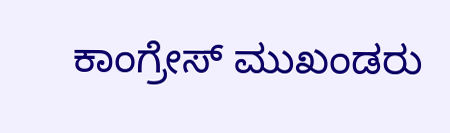ಕಾಂಗ್ರೇಸ್ ಮುಖಂಡರು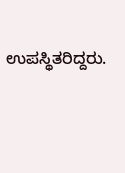ಉಪಸ್ಥಿತರಿದ್ದರು.